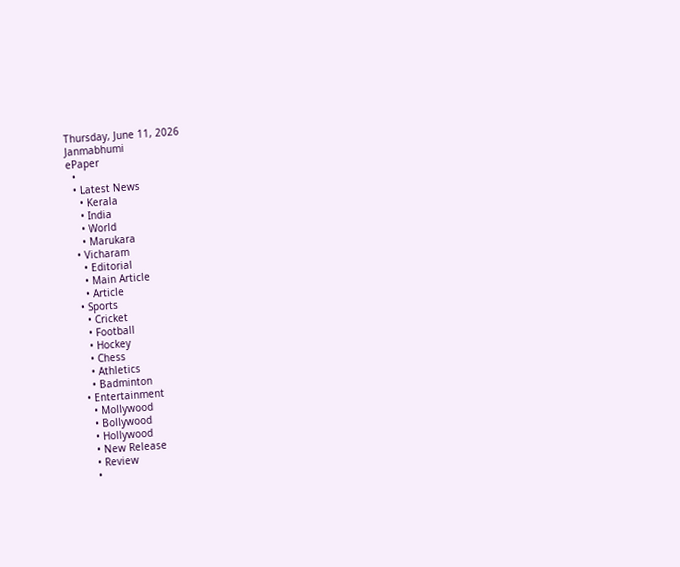Thursday, June 11, 2026
Janmabhumi
ePaper
  •
  • Latest News
    • Kerala
    • India
    • World
    • Marukara
  • Vicharam
    • Editorial
    • Main Article
    • Article
  • Sports
    • Cricket
    • Football
    • Hockey
    • Chess
    • Athletics
    • Badminton
  • Entertainment
    • Mollywood
    • Bollywood
    • Hollywood
    • New Release
    • Review
    •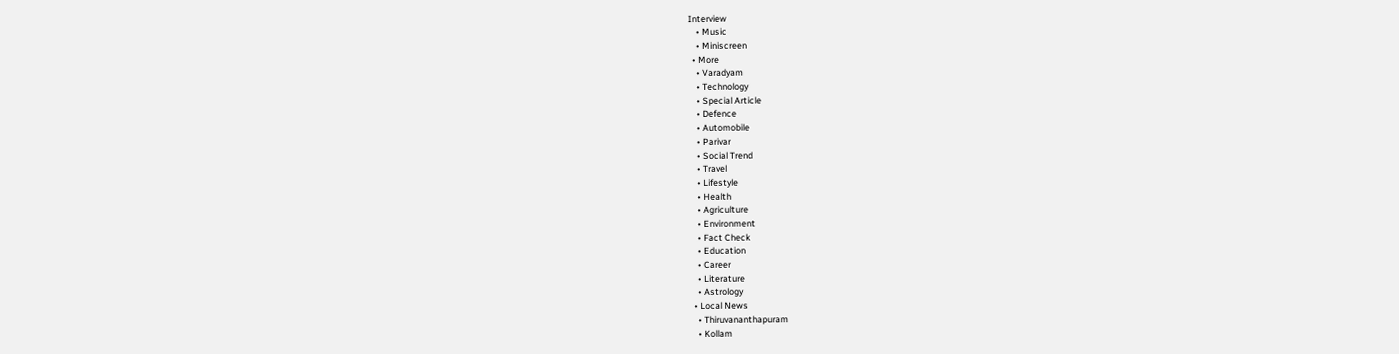Interview
    • Music
    • Miniscreen
  • More
    • Varadyam
    • Technology
    • Special Article
    • Defence
    • Automobile
    • Parivar
    • Social Trend
    • Travel
    • Lifestyle
    • Health
    • Agriculture
    • Environment
    • Fact Check
    • Education
    • Career
    • Literature
    • Astrology
  • Local News
    • Thiruvananthapuram
    • Kollam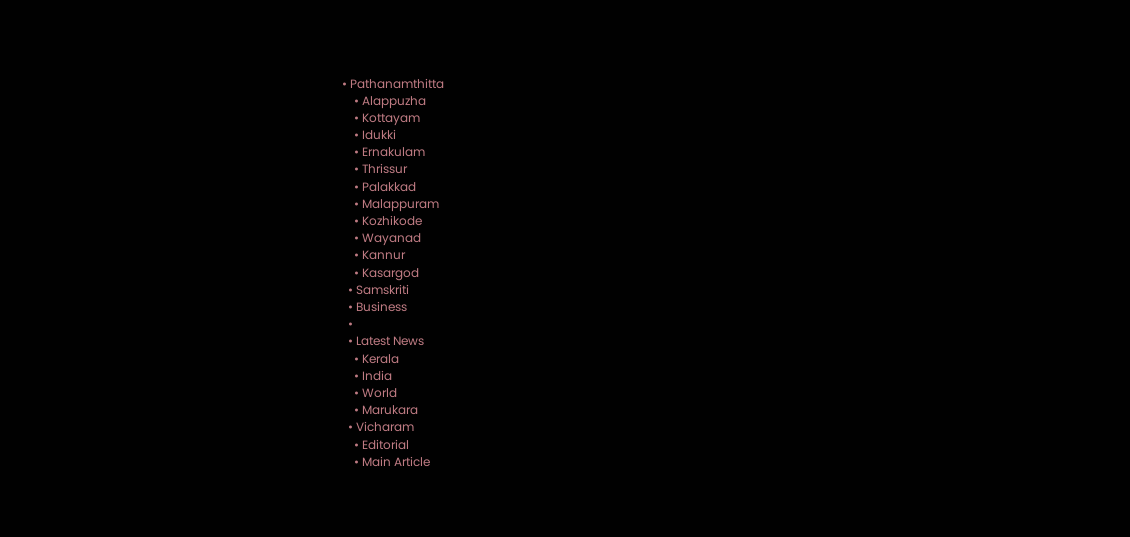• Pathanamthitta
    • Alappuzha
    • Kottayam
    • Idukki
    • Ernakulam
    • Thrissur
    • Palakkad
    • Malappuram
    • Kozhikode
    • Wayanad
    • Kannur
    • Kasargod
  • Samskriti
  • Business
  •
  • Latest News
    • Kerala
    • India
    • World
    • Marukara
  • Vicharam
    • Editorial
    • Main Article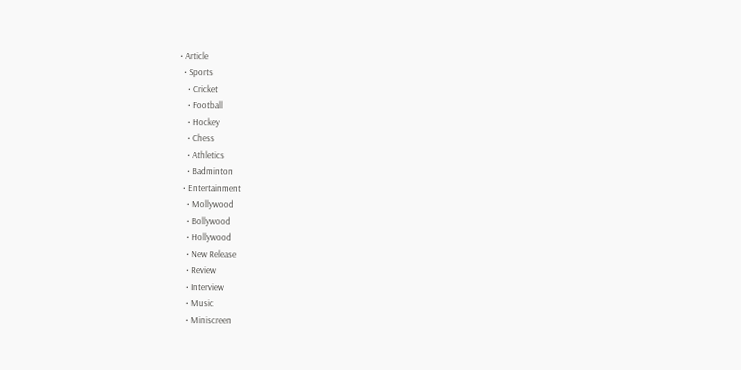• Article
  • Sports
    • Cricket
    • Football
    • Hockey
    • Chess
    • Athletics
    • Badminton
  • Entertainment
    • Mollywood
    • Bollywood
    • Hollywood
    • New Release
    • Review
    • Interview
    • Music
    • Miniscreen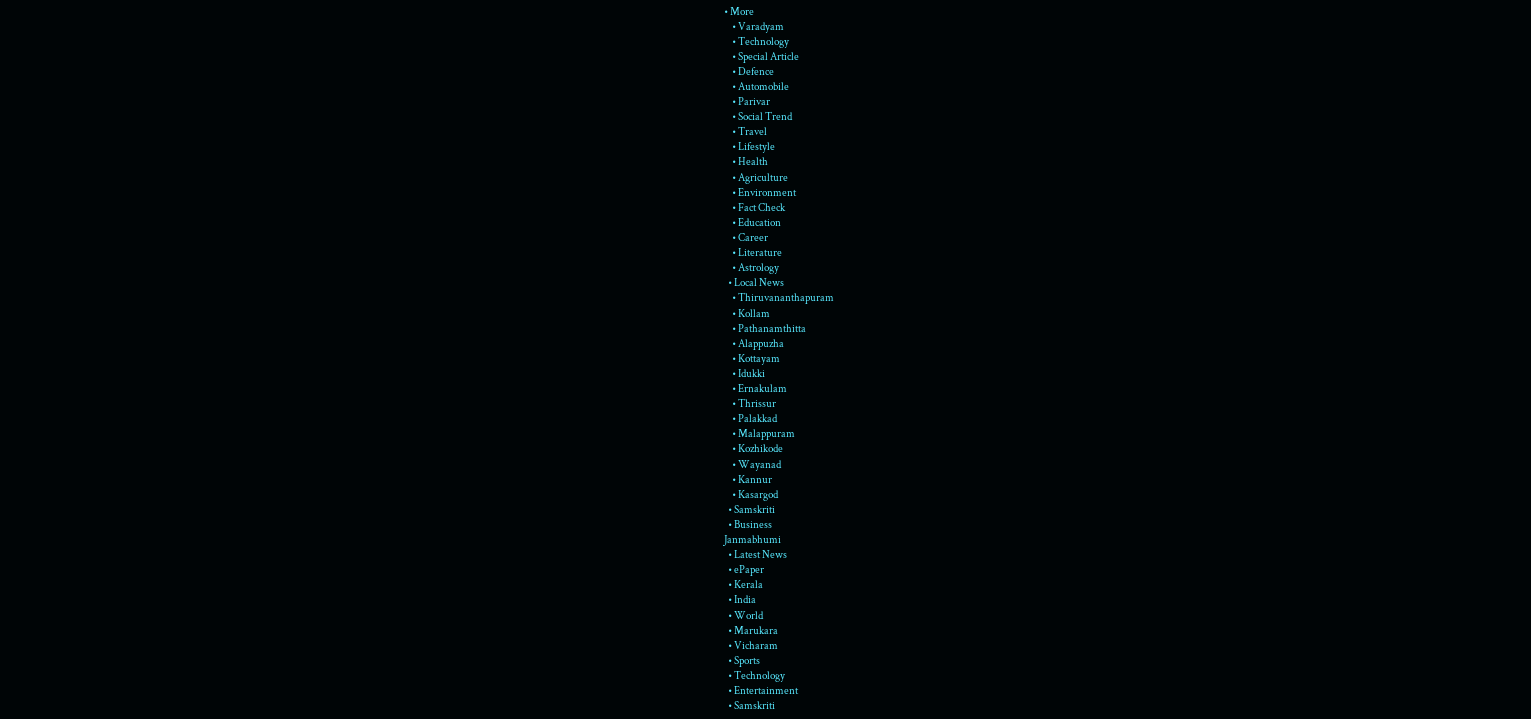• More
    • Varadyam
    • Technology
    • Special Article
    • Defence
    • Automobile
    • Parivar
    • Social Trend
    • Travel
    • Lifestyle
    • Health
    • Agriculture
    • Environment
    • Fact Check
    • Education
    • Career
    • Literature
    • Astrology
  • Local News
    • Thiruvananthapuram
    • Kollam
    • Pathanamthitta
    • Alappuzha
    • Kottayam
    • Idukki
    • Ernakulam
    • Thrissur
    • Palakkad
    • Malappuram
    • Kozhikode
    • Wayanad
    • Kannur
    • Kasargod
  • Samskriti
  • Business
Janmabhumi
  • Latest News
  • ePaper
  • Kerala
  • India
  • World
  • Marukara
  • Vicharam
  • Sports
  • Technology
  • Entertainment
  • Samskriti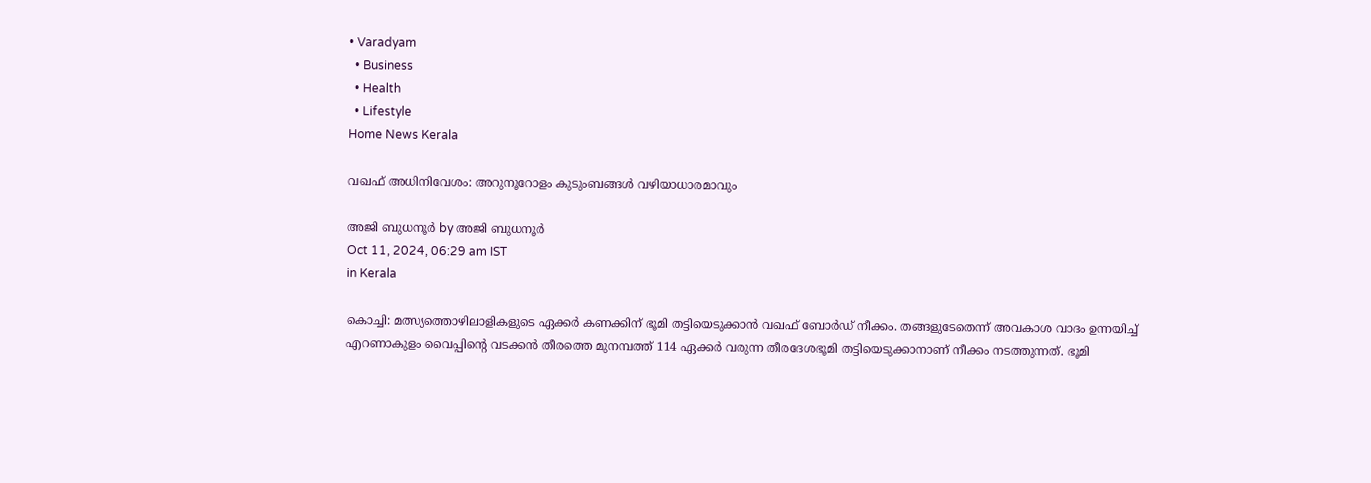• Varadyam
  • Business
  • Health
  • Lifestyle
Home News Kerala

വഖഫ് അധിനിവേശം: അറുനൂറോളം കുടുംബങ്ങള്‍ വഴിയാധാരമാവും

അജി ബുധനൂര്‍ by അജി ബുധനൂര്‍
Oct 11, 2024, 06:29 am IST
in Kerala

കൊച്ചി: മത്സ്യത്തൊഴിലാളികളുടെ ഏക്കര്‍ കണക്കിന് ഭൂമി തട്ടിയെടുക്കാന്‍ വഖഫ് ബോര്‍ഡ് നീക്കം. തങ്ങളുടേതെന്ന് അവകാശ വാദം ഉന്നയിച്ച് എറണാകുളം വൈപ്പിന്റെ വടക്കന്‍ തീരത്തെ മുനമ്പത്ത് 114 ഏക്കര്‍ വരുന്ന തീരദേശഭൂമി തട്ടിയെടുക്കാനാണ് നീക്കം നടത്തുന്നത്. ഭൂമി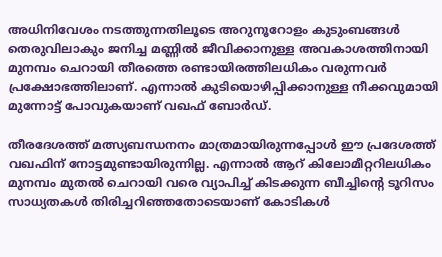അധിനിവേശം നടത്തുന്നതിലൂടെ അറുനൂറോളം കുടുംബങ്ങള്‍ തെരുവിലാകും ജനിച്ച മണ്ണില്‍ ജീവിക്കാനുള്ള അവകാശത്തിനായി മുനമ്പം ചെറായി തീരത്തെ രണ്ടായിരത്തിലധികം വരുന്നവര്‍ പ്രക്ഷോഭത്തിലാണ്. എന്നാല്‍ കുടിയൊഴിപ്പിക്കാനുള്ള നീക്കവുമായി മുന്നോട്ട് പോവുകയാണ് വഖഫ് ബോര്‍ഡ്.

തീരദേശത്ത് മത്സ്യബന്ധനനം മാത്രമായിരുന്നപ്പോള്‍ ഈ പ്രദേശത്ത് വഖഫിന് നോട്ടമുണ്ടായിരുന്നില്ല. എന്നാല്‍ ആറ് കിലോമീറ്ററിലധികം മുനമ്പം മുതല്‍ ചെറായി വരെ വ്യാപിച്ച് കിടക്കുന്ന ബീച്ചിന്റെ ടൂറിസം സാധ്യതകള്‍ തിരിച്ചറിഞ്ഞതോടെയാണ് കോടികള്‍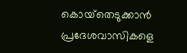കൊയ്‌തെടുക്കാന്‍ പ്രദേശവാസികളെ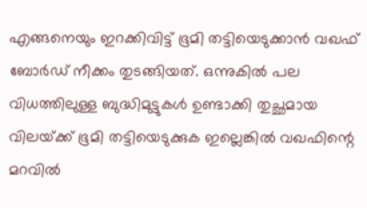എങ്ങനെയും ഇറക്കിവിട്ട് ഭൂമി തട്ടിയെടുക്കാന്‍ വഖഫ് ബോര്‍ഡ് നീക്കം തുടങ്ങിയത്. ഒന്നുകില്‍ പല വിധത്തിലുള്ള ബുദ്ധിമുട്ടുകള്‍ ഉണ്ടാക്കി തുച്ഛമായ വിലയ്‌ക്ക് ഭൂമി തട്ടിയെടുക്കുക ഇല്ലെങ്കില്‍ വഖഫിന്റെ മറവില്‍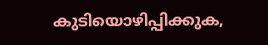കുടിയൊഴിപ്പിക്കുക,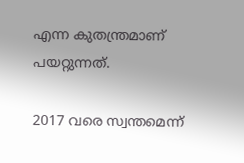എന്ന കുതന്ത്രമാണ് പയറ്റുന്നത്.

2017 വരെ സ്വന്തമെന്ന്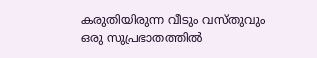കരുതിയിരുന്ന വീടും വസ്തുവും ഒരു സുപ്രഭാതത്തില്‍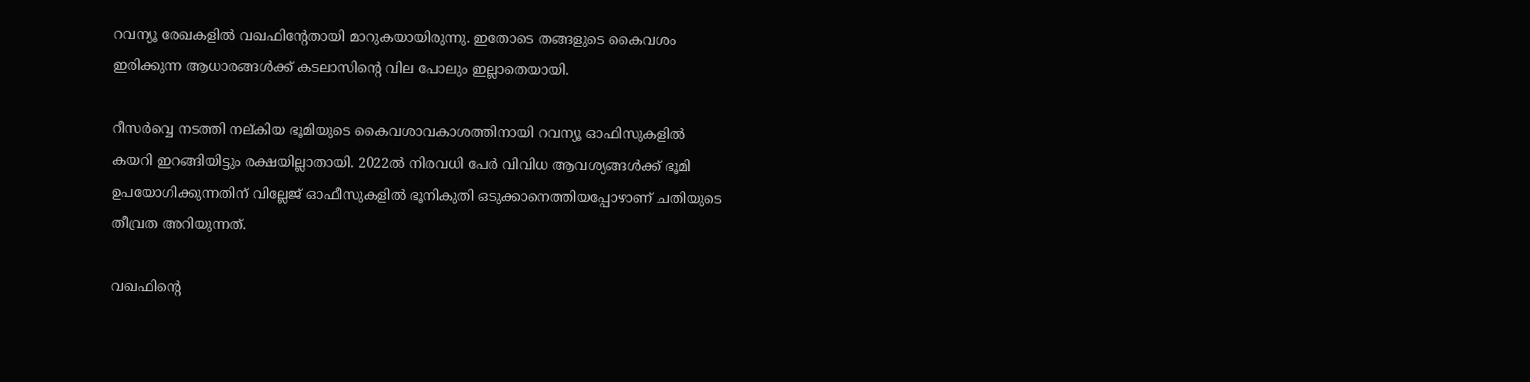റവന്യൂ രേഖകളില്‍ വഖഫിന്റേതായി മാറുകയായിരുന്നു. ഇതോടെ തങ്ങളുടെ കൈവശം ഇരിക്കുന്ന ആധാരങ്ങള്‍ക്ക് കടലാസിന്റെ വില പോലും ഇല്ലാതെയായി.

റീസര്‍വ്വെ നടത്തി നല്കിയ ഭൂമിയുടെ കൈവശാവകാശത്തിനായി റവന്യൂ ഓഫിസുകളില്‍ കയറി ഇറങ്ങിയിട്ടും രക്ഷയില്ലാതായി. 2022ല്‍ നിരവധി പേര്‍ വിവിധ ആവശ്യങ്ങള്‍ക്ക് ഭൂമി ഉപയോഗിക്കുന്നതിന് വില്ലേജ് ഓഫീസുകളില്‍ ഭൂനികുതി ഒടുക്കാനെത്തിയപ്പോഴാണ് ചതിയുടെ തീവ്രത അറിയുന്നത്.

വഖഫിന്റെ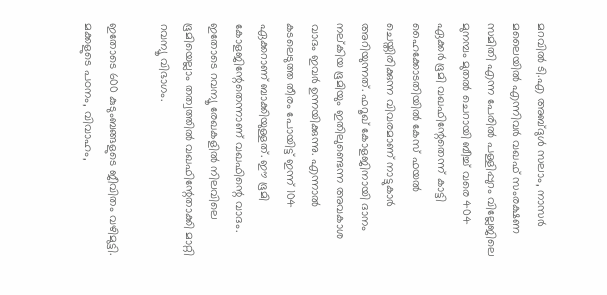മറവില്‍ ടി.എ അബ്ദുള്‍ സലാം, നാസര്‍ മലൈയില്‍ എന്നിവര്‍ വഖഫ് സംരക്ഷണ സമിതി എന്ന പേരില്‍ പള്ളിപ്പുറം വില്ലേജിലെ മുനമ്പം മുതല്‍ ചെറായി ബീച്ച് വരെ 404 ഏക്കര്‍ ഭൂമി വഖഫിന്റേതെന്ന് കാട്ടി ഹൈക്കോടതിയില്‍ കേസ് ഫയല്‍ ചെയ്തിരിക്കുന്ന വിവരമാണ് നാട്ടുകാര്‍ അറിയുന്നത്. ഫറൂഖ് കോളജിനായി ദാനം നല്കിയ ഭൂമിയും ഇതിലുണ്ടെന്ന അവകാശ വാദം ഇവര്‍ ഉന്നയിക്കുന്നു. എന്നാല്‍ കടലെടുത്ത തീരം പോയിട്ട് ഇന്ന് 104 ഏക്കറാണ് ബാക്കിയുള്ളത്. ഈ ഭൂമി കോളജിന്റേതെന്നാണ് വഖഫിന്റെ വാദം. ഇതോടെ റവന്യൂ രേഖകളില്‍ നിലവിലെ ഭൂമിയെല്ലാം തത്വത്തില്‍ വഖഫിന്റേതാക്കി മാറ്റി റവന്യൂ വിഭാഗം.

ഇതോടെ 600 കുടുംബങ്ങളുടെ ജീവിതം വഴിമുട്ടി. മക്കളുടെ പഠനം, വിവാഹം,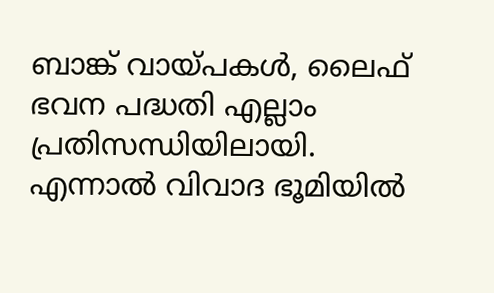ബാങ്ക് വായ്‌പകള്‍, ലൈഫ് ഭവന പദ്ധതി എല്ലാം പ്രതിസന്ധിയിലായി. എന്നാല്‍ വിവാദ ഭൂമിയില്‍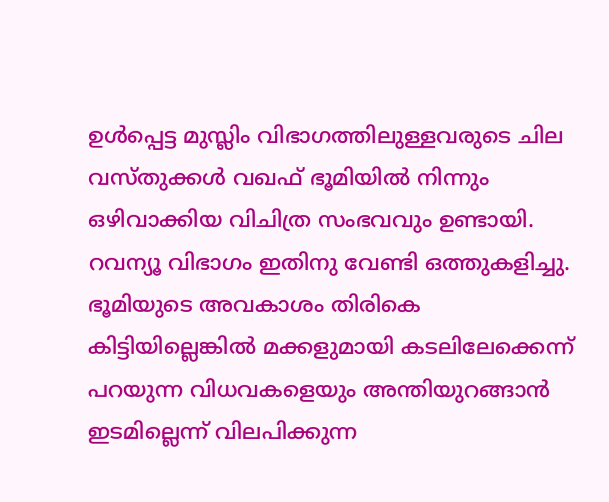ഉള്‍പ്പെട്ട മുസ്ലിം വിഭാഗത്തിലുള്ളവരുടെ ചില വസ്തുക്കള്‍ വഖഫ് ഭൂമിയില്‍ നിന്നും ഒഴിവാക്കിയ വിചിത്ര സംഭവവും ഉണ്ടായി. റവന്യൂ വിഭാഗം ഇതിനു വേണ്ടി ഒത്തുകളിച്ചു. ഭൂമിയുടെ അവകാശം തിരികെ കിട്ടിയില്ലെങ്കില്‍ മക്കളുമായി കടലിലേക്കെന്ന് പറയുന്ന വിധവകളെയും അന്തിയുറങ്ങാന്‍ ഇടമില്ലെന്ന് വിലപിക്കുന്ന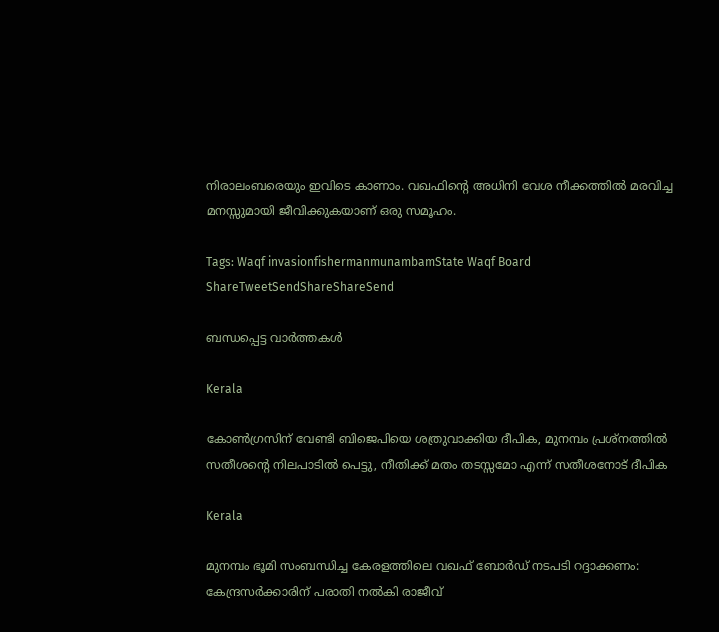നിരാലംബരെയും ഇവിടെ കാണാം. വഖഫിന്റെ അധിനി വേശ നീക്കത്തില്‍ മരവിച്ച മനസ്സുമായി ജീവിക്കുകയാണ് ഒരു സമൂഹം.

Tags: Waqf invasionfishermanmunambamState Waqf Board
ShareTweetSendShareShareSend

ബന്ധപ്പെട്ട വാര്‍ത്തകള്‍

Kerala

കോണ്‍ഗ്രസിന് വേണ്ടി ബിജെപിയെ ശത്രുവാക്കിയ ദീപിക, മുനമ്പം പ്രശ്നത്തില്‍ സതീശന്റെ നിലപാടില്‍ പെട്ടു, നീതിക്ക് മതം തടസ്സമോ എന്ന് സതീശനോട് ദീപിക

Kerala

മുനമ്പം ഭൂമി സംബന്ധിച്ച കേരളത്തിലെ വഖഫ് ബോര്‍ഡ് നടപടി റദ്ദാക്കണം: കേന്ദ്രസര്‍ക്കാരിന് പരാതി നല്‍കി രാജീവ്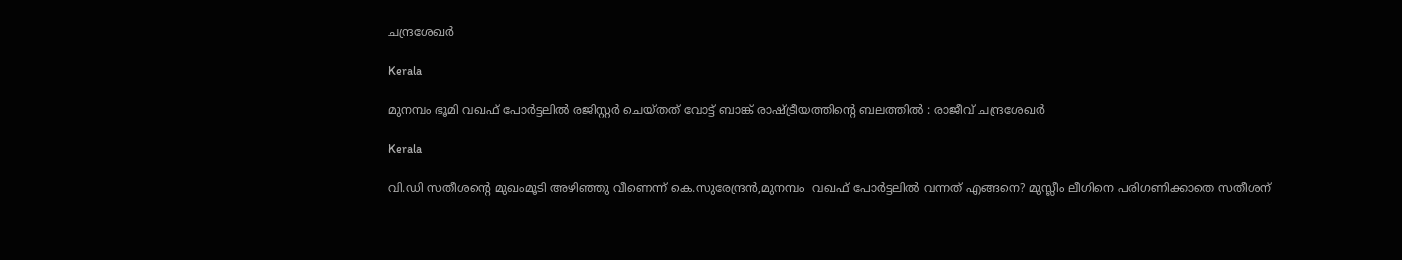ചന്ദ്രശേഖര്‍

Kerala

മുനമ്പം ഭൂമി വഖഫ് പോര്‍ട്ടലില്‍ രജിസ്റ്റര്‍ ചെയ്തത് വോട്ട് ബാങ്ക് രാഷ്‌ട്രീയത്തിന്റെ ബലത്തില്‍ : രാജീവ് ചന്ദ്രശേഖര്‍

Kerala

വി.ഡി സതീശന്റെ മുഖംമൂടി അഴിഞ്ഞു വീണെന്ന് കെ.സുരേന്ദ്രന്‍,മുനമ്പം  വഖഫ് പോര്‍ട്ടലില്‍ വന്നത് എങ്ങനെ? മുസ്ലീം ലീഗിനെ പരിഗണിക്കാതെ സതീശന്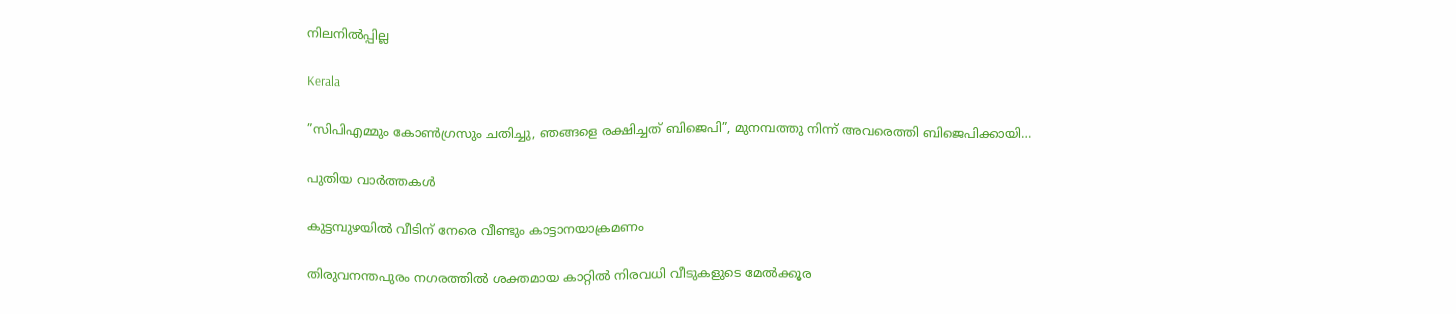നിലനില്‍പ്പില്ല

Kerala

”സിപിഎമ്മും കോണ്‍ഗ്രസും ചതിച്ചു, ഞങ്ങളെ രക്ഷിച്ചത് ബിജെപി”, മുനമ്പത്തു നിന്ന് അവരെത്തി ബിജെപിക്കായി…

പുതിയ വാര്‍ത്തകള്‍

കുട്ടമ്പുഴയില്‍ വീടിന് നേരെ വീണ്ടും കാട്ടാനയാക്രമണം

തിരുവനന്തപുരം നഗരത്തില്‍ ശക്തമായ കാറ്റില്‍ നിരവധി വീടുകളുടെ മേല്‍ക്കൂര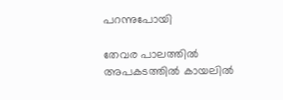പറന്നുപോയി

തേവര പാലത്തില്‍ അപകടത്തില്‍ കായലില്‍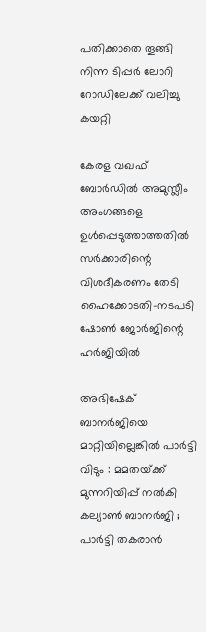പതിക്കാതെ തൂങ്ങി നിന്ന ടിപ്പര്‍ ലോറി റോഡിലേക്ക് വലിച്ചു കയറ്റി

കേരള വഖഫ് ബോര്‍ഡില്‍ അമുസ്ലീം അംഗങ്ങളെ ഉള്‍പ്പെടുത്താത്തതില്‍ സര്‍ക്കാരിന്റെ വിശദീകരണം തേടി ഹൈക്കോടതി-നടപടി ഷോണ്‍ ജോര്‍ജിന്റെ ഹര്‍ജിയില്‍

അഭിഷേക് ബാനർജിയെ മാറ്റിയില്ലെങ്കിൽ പാർട്ടി വിടും : മമതയ്‌ക്ക് മുന്നറിയിപ്പ് നൽകി കല്യാൺ ബാനർജി ; പാർട്ടി തകരാൻ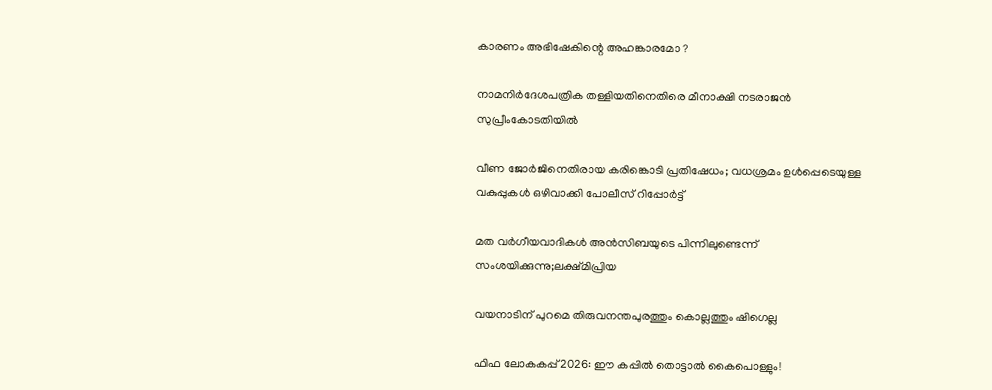കാരണം അഭിഷേകിന്റെ അഹങ്കാരമോ ?

നാമനിര്‍ദേശപത്രിക തള്ളിയതിനെതിരെ മീനാക്ഷി നടരാജന്‍ സുപ്രീംകോടതിയില്‍

വീണ ജോര്‍ജിനെതിരായ കരിങ്കൊടി പ്രതിഷേധം; വധശ്രമം ഉള്‍പ്പെടെയുള്ള വകുപ്പുകള്‍ ഒഴിവാക്കി പോലീസ് റിപ്പോര്‍ട്ട്

മത വർഗീയവാദികൾ അൻസിബയുടെ പിന്നിലുണ്ടെന്ന് സംശയിക്കുന്നു;ലക്ഷ്മിപ്രിയ

വയനാടിന് പുറമെ തിരുവനന്തപുരത്തും കൊല്ലത്തും ഷിഗെല്ല

ഫിഫ ലോകകപ്പ് 2026: ഈ കപ്പില്‍ തൊട്ടാല്‍ കൈപൊള്ളും!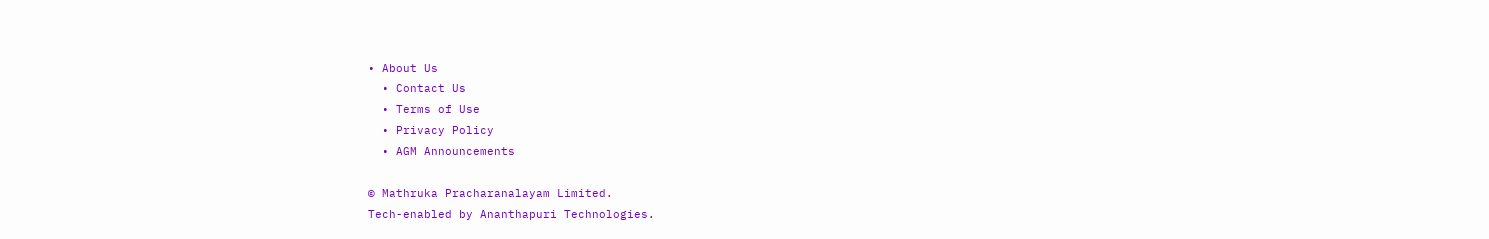• About Us
  • Contact Us
  • Terms of Use
  • Privacy Policy
  • AGM Announcements

© Mathruka Pracharanalayam Limited.
Tech-enabled by Ananthapuri Technologies.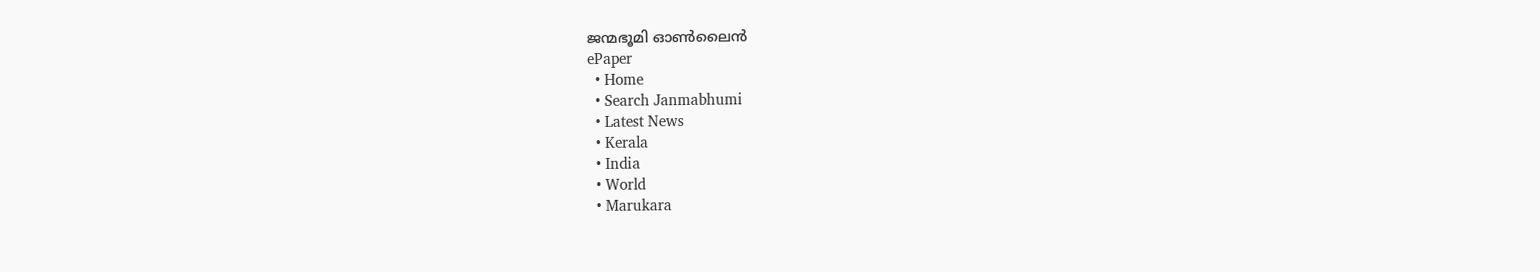ജന്മഭൂമി ഓണ്‍ലൈന്‍
ePaper
  • Home
  • Search Janmabhumi
  • Latest News
  • Kerala
  • India
  • World
  • Marukara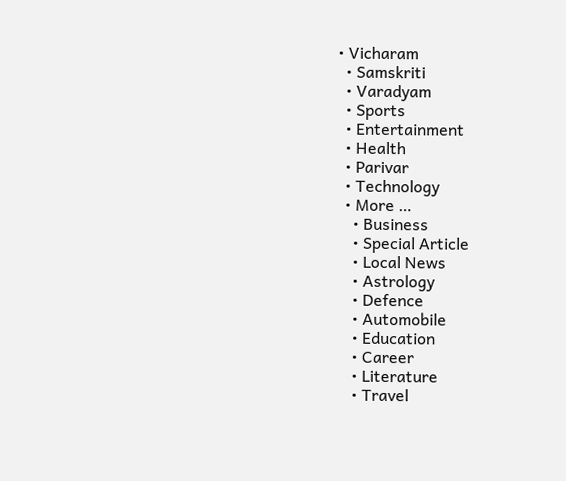• Vicharam
  • Samskriti
  • Varadyam
  • Sports
  • Entertainment
  • Health
  • Parivar
  • Technology
  • More …
    • Business
    • Special Article
    • Local News
    • Astrology
    • Defence
    • Automobile
    • Education
    • Career
    • Literature
    • Travel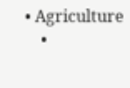• Agriculture
    •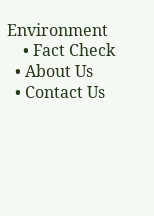Environment
    • Fact Check
  • About Us
  • Contact Us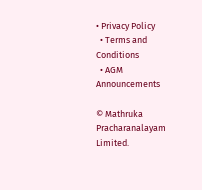• Privacy Policy
  • Terms and Conditions
  • AGM Announcements

© Mathruka Pracharanalayam Limited.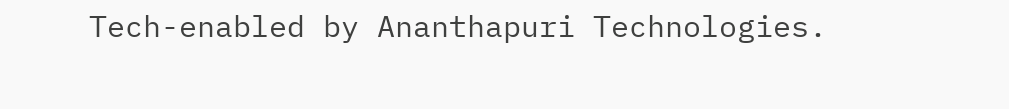Tech-enabled by Ananthapuri Technologies.